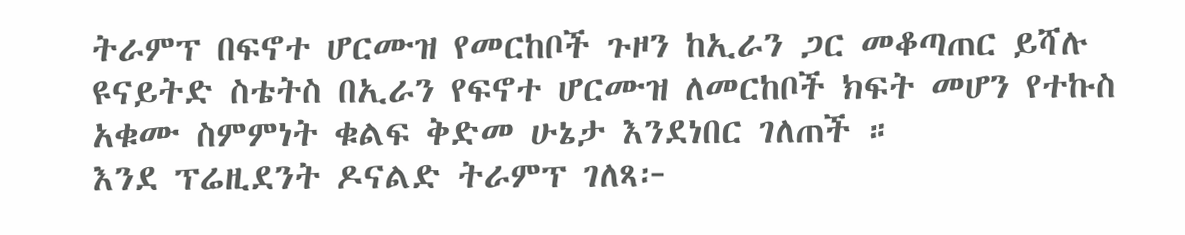ትራምፕ በፍኖተ ሆርሙዝ የመርከቦች ጉዞን ከኢራን ጋር መቆጣጠር ይሻሉ
ዩናይትድ ስቴትስ በኢራን የፍኖተ ሆርሙዝ ለመርከቦች ክፍት መሆን የተኩስ አቁሙ ስምምነት ቁልፍ ቅድመ ሁኔታ እንደነበር ገለጠች ።
እንደ ፕሬዚደንት ዶናልድ ትራምፕ ገለጻ፦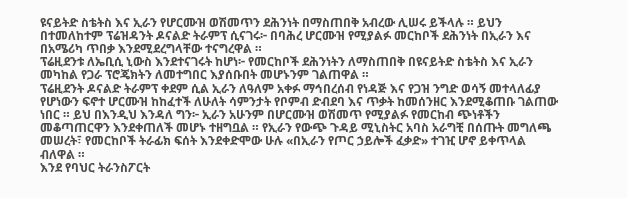ዩናይትድ ስቴትስ እና ኢራን የሆርሙዝ ወሽመጥን ደሕንነት በማስጠበቅ አብረው ሊሠሩ ይችላሉ ። ይህን በተመለከተም ፕሬዝዳንት ዶናልድ ትራምፕ ሲናገሩ፦ በባሕረ ሆርሙዝ የሚያልፉ መርከቦች ደሕንነት በኢራን እና በአሜሪካ ጥበቃ እንደሚደረግላቸው ተናግረዋል ።
ፕሬዚደንቱ ለኤቢሲ ኒውስ እንደተናገሩት ከሆነ፦ የመርከቦች ደሕንነትን ለማስጠበቅ በዩናይትድ ስቴትስ እና ኢራን መካከል የጋራ ፕሮጄክትን ለመተግበር እያሰቡበት መሆኑንም ገልጠዋል ።
ፕሬዚደንት ዶናልድ ትራምፕ ቀደም ሲል ኢራን ለዓለም አቀፉ ማኅበረሰብ የነዳጅ እና የጋዝ ንግድ ወሳኝ መተላለፊያ የሆነውን ፍኖተ ሆርሙዝ ከከፈተች ለሁለት ሳምንታት የቦምብ ድብደባ እና ጥቃት ከመሰንዘር እንደሚቆጠቡ ገልጠው ነበር ። ይህ በእንዲህ እንዳለ ግን፦ ኢራን አሁንም በሆርሙዝ ወሽመጥ የሚያልፉ የመርከብ ጭነቶችን መቆጣጠርዋን እንደቀጠለች መሆኑ ተዘግቧል ። የኢራን የውጭ ጉዳይ ሚኒስትር አባስ አራግቺ በሰጡት መግለጫ መሠረት፣ የመርከቦች ትራፊክ ፍሰት እንደቀድሞው ሁሉ «በኢራን የጦር ኃይሎች ፈቃድ» ተገዢ ሆኖ ይቀጥላል ብለዋል ።
እንደ የባህር ትራንስፖርት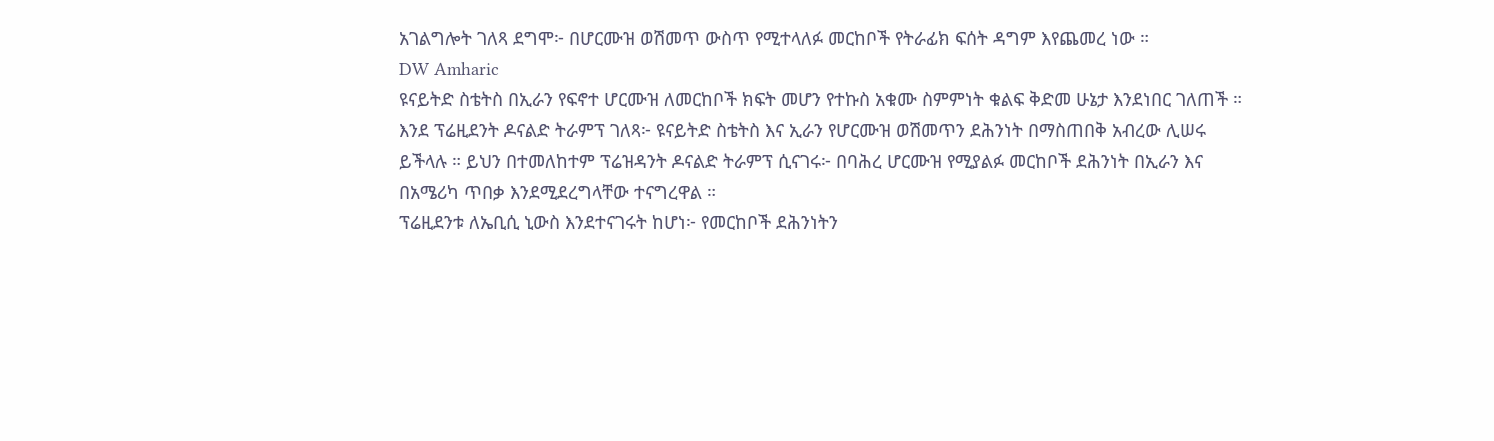አገልግሎት ገለጻ ደግሞ፦ በሆርሙዝ ወሽመጥ ውስጥ የሚተላለፉ መርከቦች የትራፊክ ፍሰት ዳግም እየጨመረ ነው ።
DW Amharic
ዩናይትድ ስቴትስ በኢራን የፍኖተ ሆርሙዝ ለመርከቦች ክፍት መሆን የተኩስ አቁሙ ስምምነት ቁልፍ ቅድመ ሁኔታ እንደነበር ገለጠች ።
እንደ ፕሬዚደንት ዶናልድ ትራምፕ ገለጻ፦ ዩናይትድ ስቴትስ እና ኢራን የሆርሙዝ ወሽመጥን ደሕንነት በማስጠበቅ አብረው ሊሠሩ ይችላሉ ። ይህን በተመለከተም ፕሬዝዳንት ዶናልድ ትራምፕ ሲናገሩ፦ በባሕረ ሆርሙዝ የሚያልፉ መርከቦች ደሕንነት በኢራን እና በአሜሪካ ጥበቃ እንደሚደረግላቸው ተናግረዋል ።
ፕሬዚደንቱ ለኤቢሲ ኒውስ እንደተናገሩት ከሆነ፦ የመርከቦች ደሕንነትን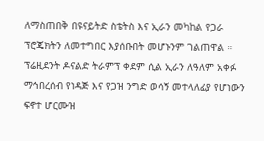ለማስጠበቅ በዩናይትድ ስቴትስ እና ኢራን መካከል የጋራ ፕሮጄክትን ለመተግበር እያሰቡበት መሆኑንም ገልጠዋል ።
ፕሬዚደንት ዶናልድ ትራምፕ ቀደም ሲል ኢራን ለዓለም አቀፉ ማኅበረሰብ የነዳጅ እና የጋዝ ንግድ ወሳኝ መተላለፊያ የሆነውን ፍኖተ ሆርሙዝ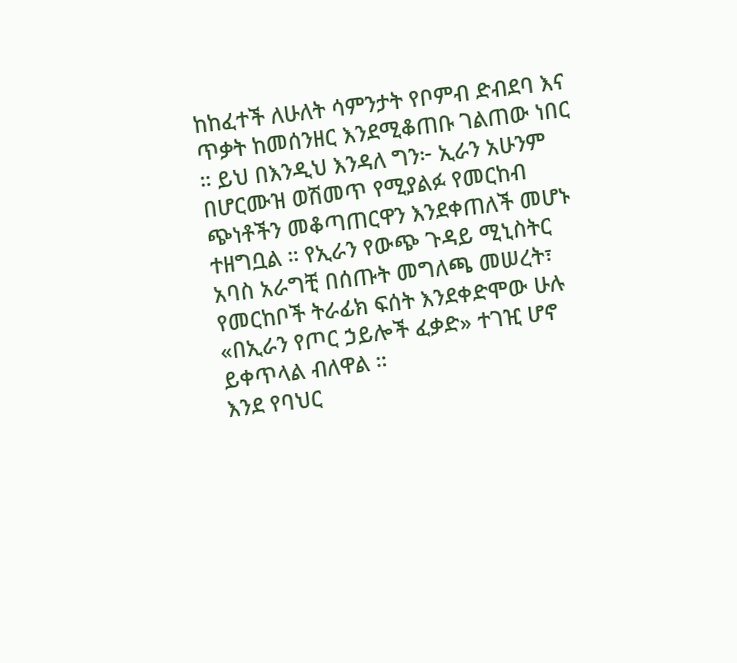ከከፈተች ለሁለት ሳምንታት የቦምብ ድብደባ እና ጥቃት ከመሰንዘር እንደሚቆጠቡ ገልጠው ነበር ። ይህ በእንዲህ እንዳለ ግን፦ ኢራን አሁንም በሆርሙዝ ወሽመጥ የሚያልፉ የመርከብ ጭነቶችን መቆጣጠርዋን እንደቀጠለች መሆኑ ተዘግቧል ። የኢራን የውጭ ጉዳይ ሚኒስትር አባስ አራግቺ በሰጡት መግለጫ መሠረት፣ የመርከቦች ትራፊክ ፍሰት እንደቀድሞው ሁሉ «በኢራን የጦር ኃይሎች ፈቃድ» ተገዢ ሆኖ ይቀጥላል ብለዋል ።
እንደ የባህር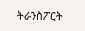ትራንስፖርት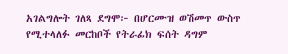አገልግሎት ገለጻ ደግሞ፦ በሆርሙዝ ወሽመጥ ውስጥ የሚተላለፉ መርከቦች የትራፊክ ፍሰት ዳግም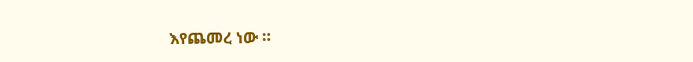እየጨመረ ነው ።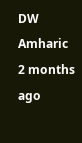DW Amharic
2 months ago